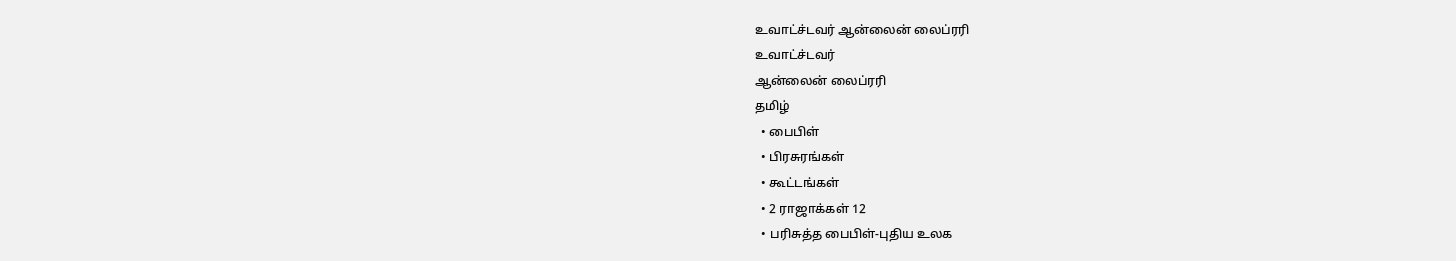உவாட்ச்டவர் ஆன்லைன் லைப்ரரி
உவாட்ச்டவர்
ஆன்லைன் லைப்ரரி
தமிழ்
  • பைபிள்
  • பிரசுரங்கள்
  • கூட்டங்கள்
  • 2 ராஜாக்கள் 12
  • பரிசுத்த பைபிள்-புதிய உலக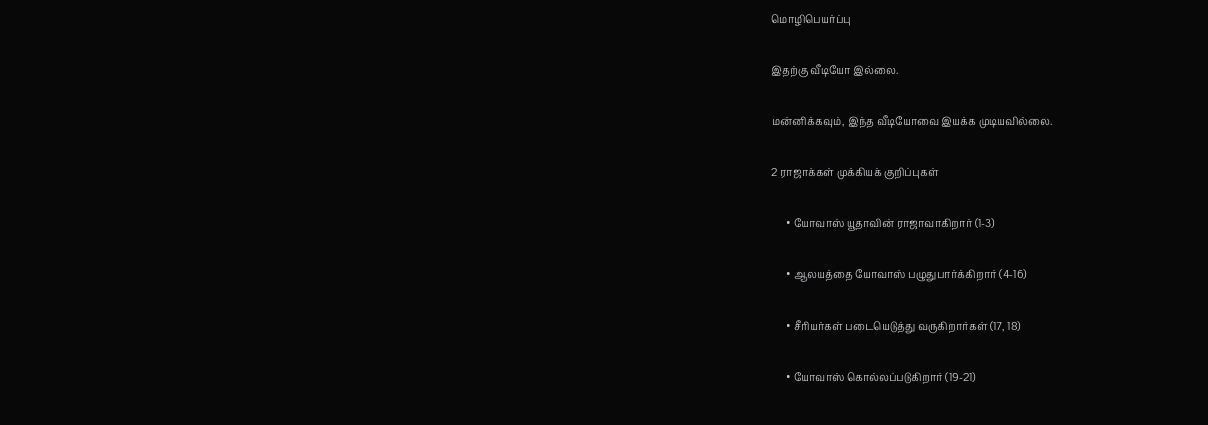மொழிபெயர்ப்பு

இதற்கு வீடியோ இல்லை.

மன்னிக்கவும், இந்த வீடியோவை இயக்க முடியவில்லை.

2 ராஜாக்கள் முக்கியக் குறிப்புகள்

      • யோவாஸ் யூதாவின் ராஜாவாகிறார் (1-3)

      • ஆலயத்தை யோவாஸ் பழுதுபார்க்கிறார் (4-16)

      • சீரியர்கள் படையெடுத்து வருகிறார்கள் (17, 18)

      • யோவாஸ் கொல்லப்படுகிறார் (19-21)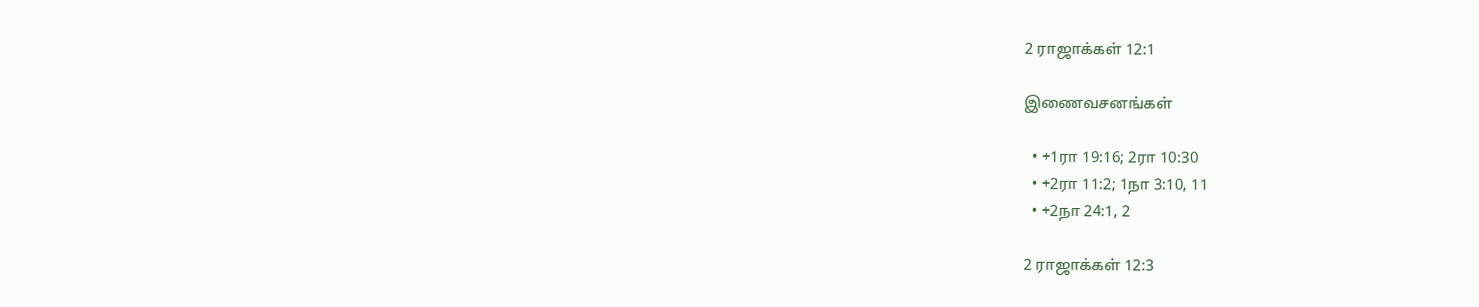2 ராஜாக்கள் 12:1

இணைவசனங்கள்

  • +1ரா 19:16; 2ரா 10:30
  • +2ரா 11:2; 1நா 3:10, 11
  • +2நா 24:1, 2

2 ராஜாக்கள் 12:3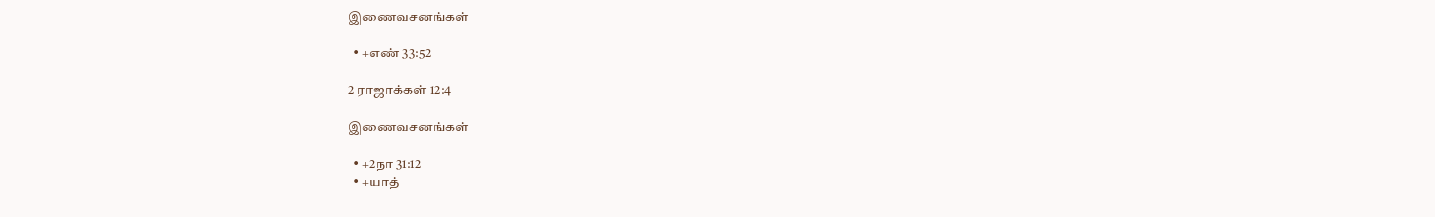இணைவசனங்கள்

  • +எண் 33:52

2 ராஜாக்கள் 12:4

இணைவசனங்கள்

  • +2நா 31:12
  • +யாத்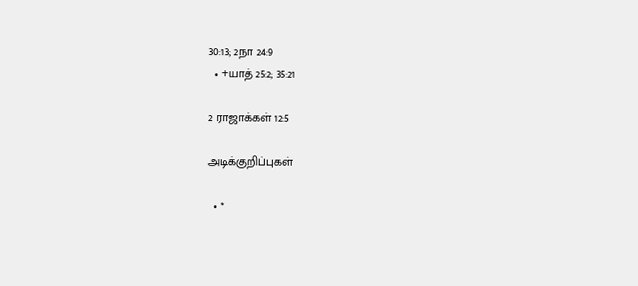30:13; 2நா 24:9
  • +யாத் 25:2; 35:21

2 ராஜாக்கள் 12:5

அடிக்குறிப்புகள்

  • *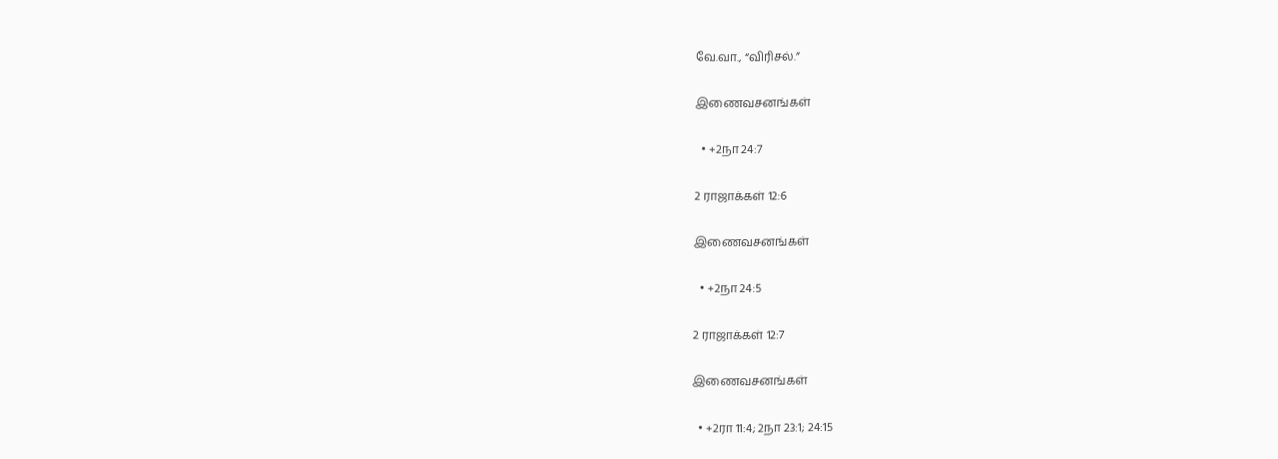வே.வா., “விரிசல்.”

இணைவசனங்கள்

  • +2நா 24:7

2 ராஜாக்கள் 12:6

இணைவசனங்கள்

  • +2நா 24:5

2 ராஜாக்கள் 12:7

இணைவசனங்கள்

  • +2ரா 11:4; 2நா 23:1; 24:15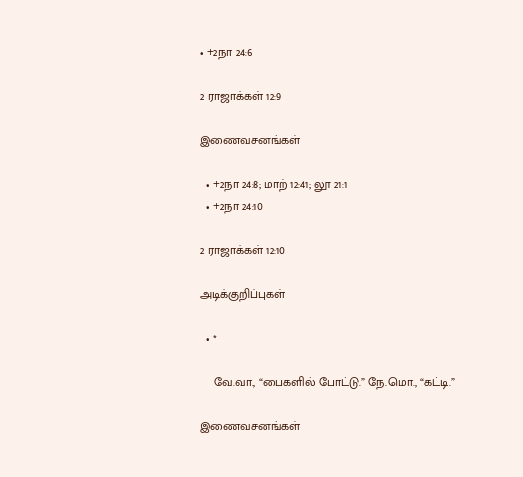• +2நா 24:6

2 ராஜாக்கள் 12:9

இணைவசனங்கள்

  • +2நா 24:8; மாற் 12:41; லூ 21:1
  • +2நா 24:10

2 ராஜாக்கள் 12:10

அடிக்குறிப்புகள்

  • *

    வே.வா., “பைகளில் போட்டு.” நே.மொ., “கட்டி.”

இணைவசனங்கள்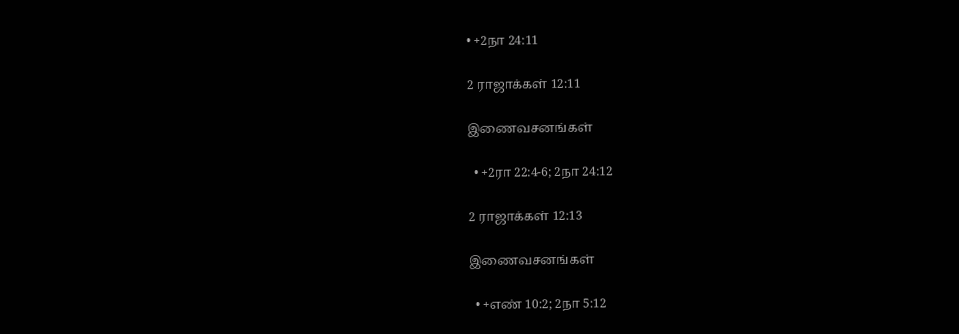• +2நா 24:11

2 ராஜாக்கள் 12:11

இணைவசனங்கள்

  • +2ரா 22:4-6; 2நா 24:12

2 ராஜாக்கள் 12:13

இணைவசனங்கள்

  • +எண் 10:2; 2நா 5:12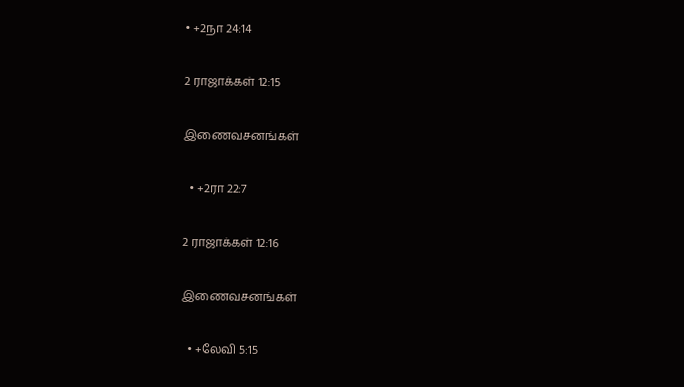• +2நா 24:14

2 ராஜாக்கள் 12:15

இணைவசனங்கள்

  • +2ரா 22:7

2 ராஜாக்கள் 12:16

இணைவசனங்கள்

  • +லேவி 5:15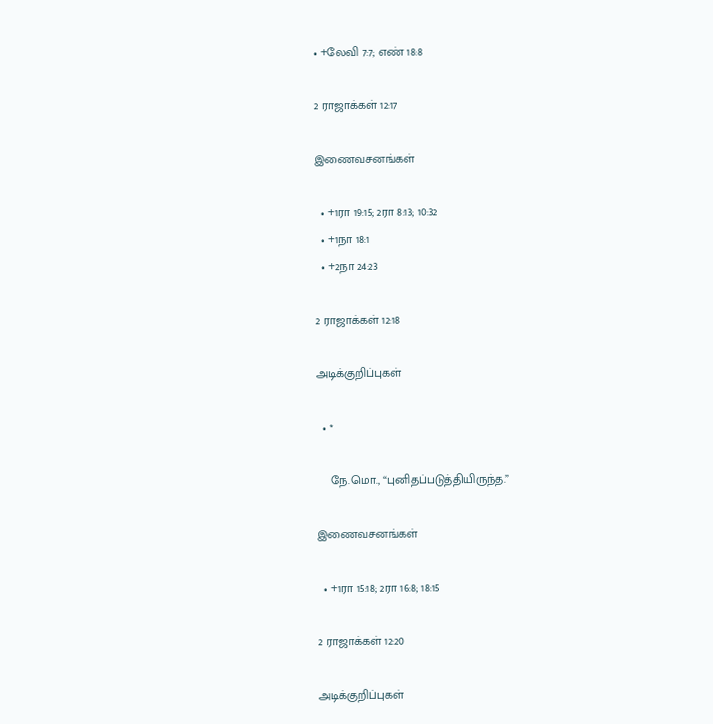• +லேவி 7:7; எண் 18:8

2 ராஜாக்கள் 12:17

இணைவசனங்கள்

  • +1ரா 19:15; 2ரா 8:13; 10:32
  • +1நா 18:1
  • +2நா 24:23

2 ராஜாக்கள் 12:18

அடிக்குறிப்புகள்

  • *

    நே.மொ., “புனிதப்படுத்தியிருந்த.”

இணைவசனங்கள்

  • +1ரா 15:18; 2ரா 16:8; 18:15

2 ராஜாக்கள் 12:20

அடிக்குறிப்புகள்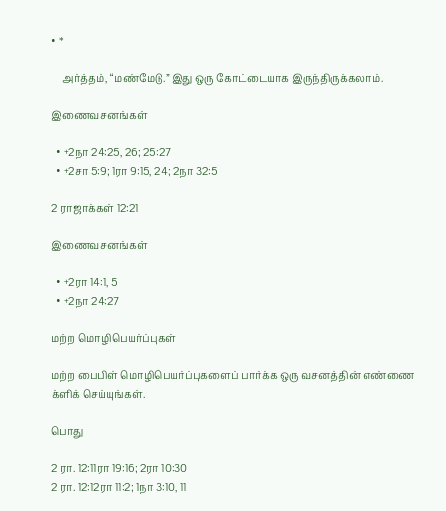• *

    அர்த்தம், “மண்மேடு.” இது ஒரு கோட்டையாக இருந்திருக்கலாம்.

இணைவசனங்கள்

  • +2நா 24:25, 26; 25:27
  • +2சா 5:9; 1ரா 9:15, 24; 2நா 32:5

2 ராஜாக்கள் 12:21

இணைவசனங்கள்

  • +2ரா 14:1, 5
  • +2நா 24:27

மற்ற மொழிபெயர்ப்புகள்

மற்ற பைபிள் மொழிபெயர்ப்புகளைப் பார்க்க ஒரு வசனத்தின் எண்ணை க்ளிக் செய்யுங்கள்.

பொது

2 ரா. 12:11ரா 19:16; 2ரா 10:30
2 ரா. 12:12ரா 11:2; 1நா 3:10, 11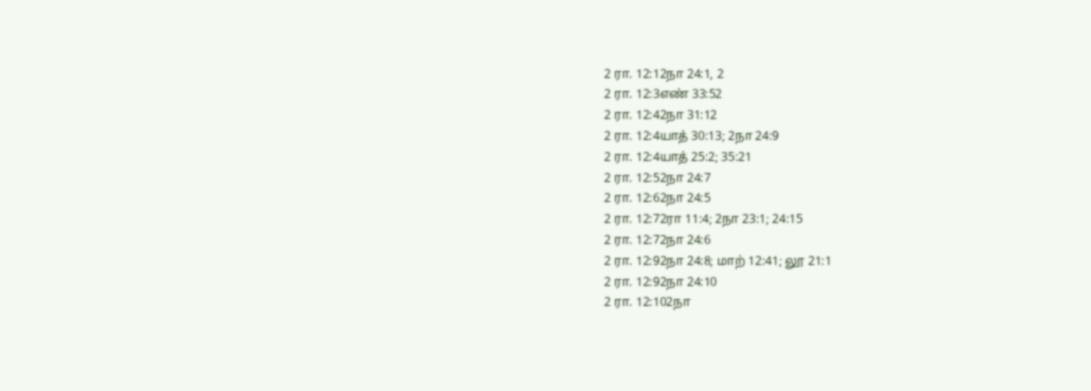2 ரா. 12:12நா 24:1, 2
2 ரா. 12:3எண் 33:52
2 ரா. 12:42நா 31:12
2 ரா. 12:4யாத் 30:13; 2நா 24:9
2 ரா. 12:4யாத் 25:2; 35:21
2 ரா. 12:52நா 24:7
2 ரா. 12:62நா 24:5
2 ரா. 12:72ரா 11:4; 2நா 23:1; 24:15
2 ரா. 12:72நா 24:6
2 ரா. 12:92நா 24:8; மாற் 12:41; லூ 21:1
2 ரா. 12:92நா 24:10
2 ரா. 12:102நா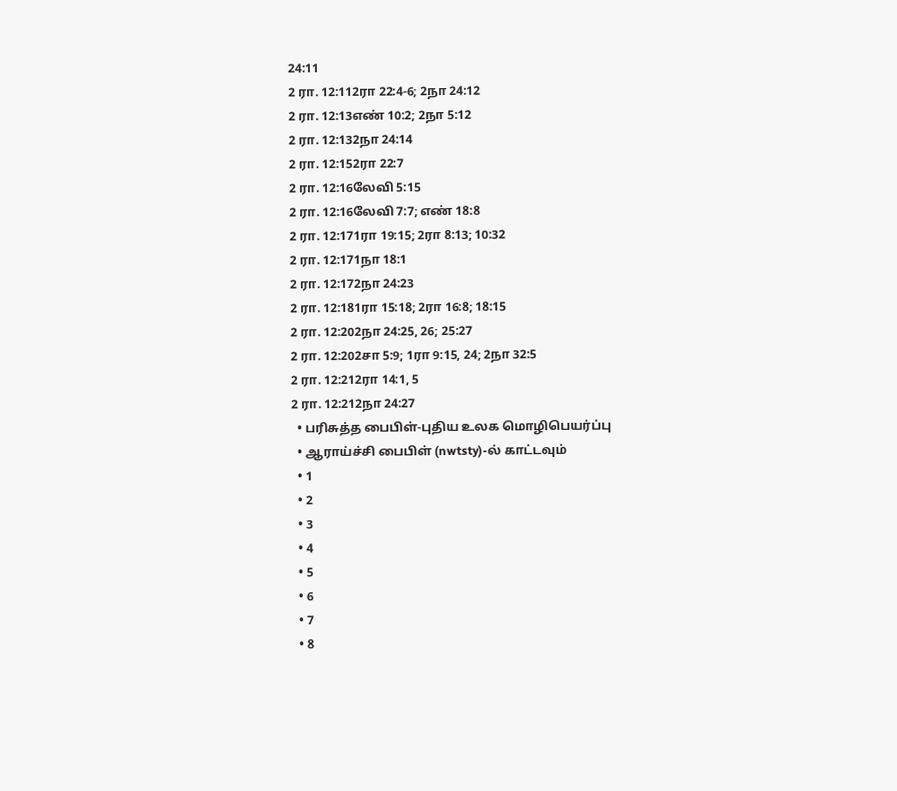24:11
2 ரா. 12:112ரா 22:4-6; 2நா 24:12
2 ரா. 12:13எண் 10:2; 2நா 5:12
2 ரா. 12:132நா 24:14
2 ரா. 12:152ரா 22:7
2 ரா. 12:16லேவி 5:15
2 ரா. 12:16லேவி 7:7; எண் 18:8
2 ரா. 12:171ரா 19:15; 2ரா 8:13; 10:32
2 ரா. 12:171நா 18:1
2 ரா. 12:172நா 24:23
2 ரா. 12:181ரா 15:18; 2ரா 16:8; 18:15
2 ரா. 12:202நா 24:25, 26; 25:27
2 ரா. 12:202சா 5:9; 1ரா 9:15, 24; 2நா 32:5
2 ரா. 12:212ரா 14:1, 5
2 ரா. 12:212நா 24:27
  • பரிசுத்த பைபிள்-புதிய உலக மொழிபெயர்ப்பு
  • ஆராய்ச்சி பைபிள் (nwtsty)-ல் காட்டவும்
  • 1
  • 2
  • 3
  • 4
  • 5
  • 6
  • 7
  • 8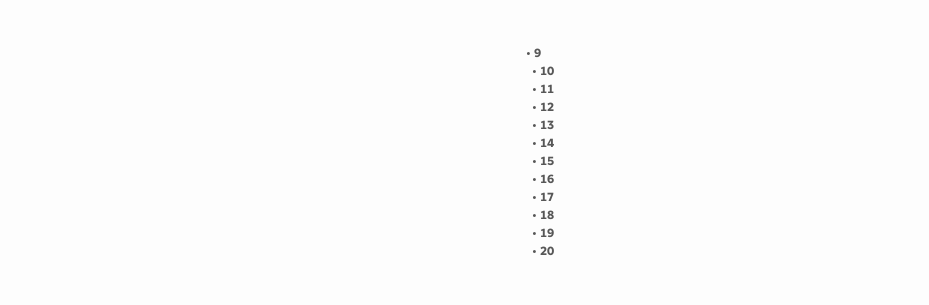• 9
  • 10
  • 11
  • 12
  • 13
  • 14
  • 15
  • 16
  • 17
  • 18
  • 19
  • 20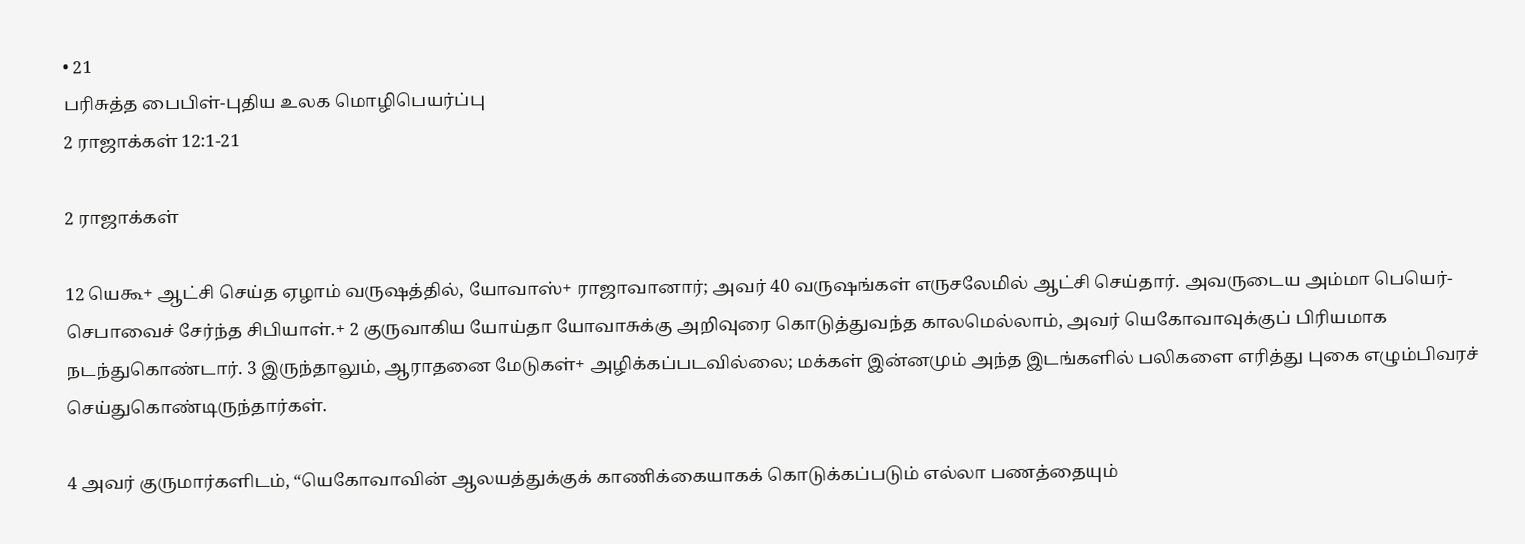• 21
பரிசுத்த பைபிள்-புதிய உலக மொழிபெயர்ப்பு
2 ராஜாக்கள் 12:1-21

2 ராஜாக்கள்

12 யெகூ+ ஆட்சி செய்த ஏழாம் வருஷத்தில், யோவாஸ்+ ராஜாவானார்; அவர் 40 வருஷங்கள் எருசலேமில் ஆட்சி செய்தார். அவருடைய அம்மா பெயெர்-செபாவைச் சேர்ந்த சிபியாள்.+ 2 குருவாகிய யோய்தா யோவாசுக்கு அறிவுரை கொடுத்துவந்த காலமெல்லாம், அவர் யெகோவாவுக்குப் பிரியமாக நடந்துகொண்டார். 3 இருந்தாலும், ஆராதனை மேடுகள்+ அழிக்கப்படவில்லை; மக்கள் இன்னமும் அந்த இடங்களில் பலிகளை எரித்து புகை எழும்பிவரச் செய்துகொண்டிருந்தார்கள்.

4 அவர் குருமார்களிடம், “யெகோவாவின் ஆலயத்துக்குக் காணிக்கையாகக் கொடுக்கப்படும் எல்லா பணத்தையும்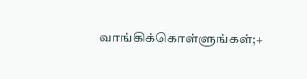வாங்கிக்கொள்ளுங்கள்;+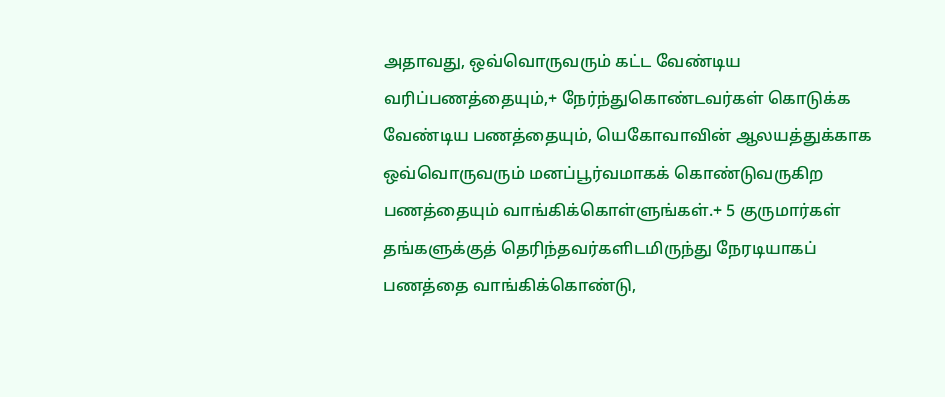அதாவது, ஒவ்வொருவரும் கட்ட வேண்டிய வரிப்பணத்தையும்,+ நேர்ந்துகொண்டவர்கள் கொடுக்க வேண்டிய பணத்தையும், யெகோவாவின் ஆலயத்துக்காக ஒவ்வொருவரும் மனப்பூர்வமாகக் கொண்டுவருகிற பணத்தையும் வாங்கிக்கொள்ளுங்கள்.+ 5 குருமார்கள் தங்களுக்குத் தெரிந்தவர்களிடமிருந்து நேரடியாகப் பணத்தை வாங்கிக்கொண்டு,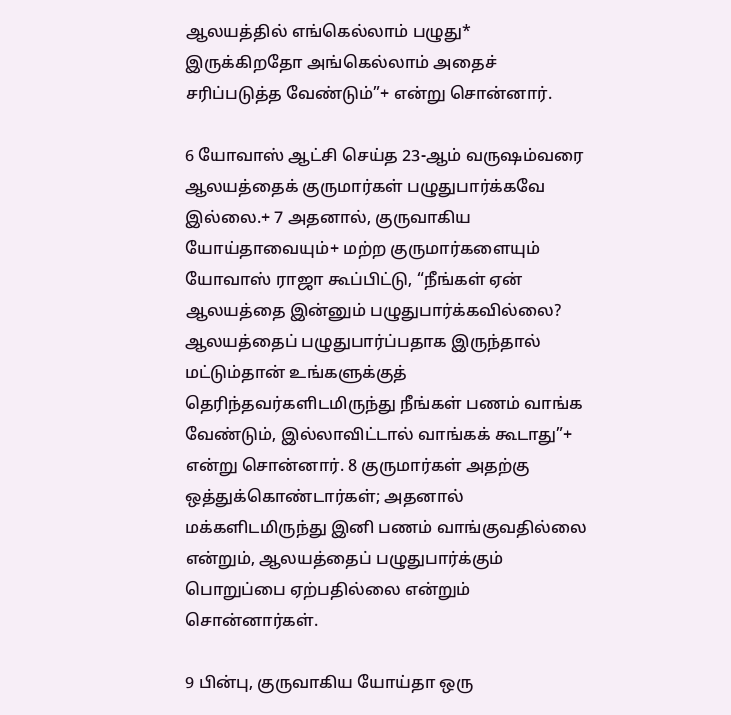ஆலயத்தில் எங்கெல்லாம் பழுது* இருக்கிறதோ அங்கெல்லாம் அதைச் சரிப்படுத்த வேண்டும்”+ என்று சொன்னார்.

6 யோவாஸ் ஆட்சி செய்த 23-ஆம் வருஷம்வரை ஆலயத்தைக் குருமார்கள் பழுதுபார்க்கவே இல்லை.+ 7 அதனால், குருவாகிய யோய்தாவையும்+ மற்ற குருமார்களையும் யோவாஸ் ராஜா கூப்பிட்டு, “நீங்கள் ஏன் ஆலயத்தை இன்னும் பழுதுபார்க்கவில்லை? ஆலயத்தைப் பழுதுபார்ப்பதாக இருந்தால் மட்டும்தான் உங்களுக்குத் தெரிந்தவர்களிடமிருந்து நீங்கள் பணம் வாங்க வேண்டும், இல்லாவிட்டால் வாங்கக் கூடாது”+ என்று சொன்னார். 8 குருமார்கள் அதற்கு ஒத்துக்கொண்டார்கள்; அதனால் மக்களிடமிருந்து இனி பணம் வாங்குவதில்லை என்றும், ஆலயத்தைப் பழுதுபார்க்கும் பொறுப்பை ஏற்பதில்லை என்றும் சொன்னார்கள்.

9 பின்பு, குருவாகிய யோய்தா ஒரு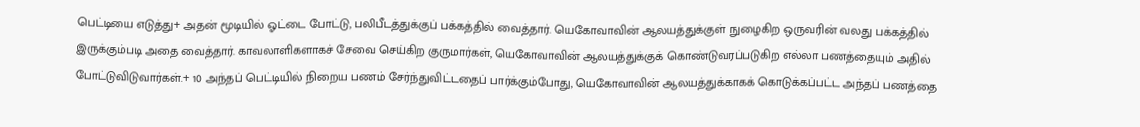பெட்டியை எடுத்து+ அதன் மூடியில் ஓட்டை போட்டு, பலிபீடத்துக்குப் பக்கத்தில் வைத்தார். யெகோவாவின் ஆலயத்துக்குள் நுழைகிற ஒருவரின் வலது பக்கத்தில் இருக்கும்படி அதை வைத்தார். காவலாளிகளாகச் சேவை செய்கிற குருமார்கள், யெகோவாவின் ஆலயத்துக்குக் கொண்டுவரப்படுகிற எல்லா பணத்தையும் அதில் போட்டுவிடுவார்கள்.+ 10 அந்தப் பெட்டியில் நிறைய பணம் சேர்ந்துவிட்டதைப் பார்க்கும்போது, யெகோவாவின் ஆலயத்துக்காகக் கொடுக்கப்பட்ட அந்தப் பணத்தை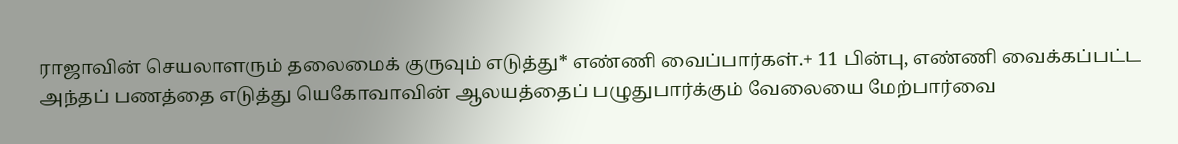ராஜாவின் செயலாளரும் தலைமைக் குருவும் எடுத்து* எண்ணி வைப்பார்கள்.+ 11 பின்பு, எண்ணி வைக்கப்பட்ட அந்தப் பணத்தை எடுத்து யெகோவாவின் ஆலயத்தைப் பழுதுபார்க்கும் வேலையை மேற்பார்வை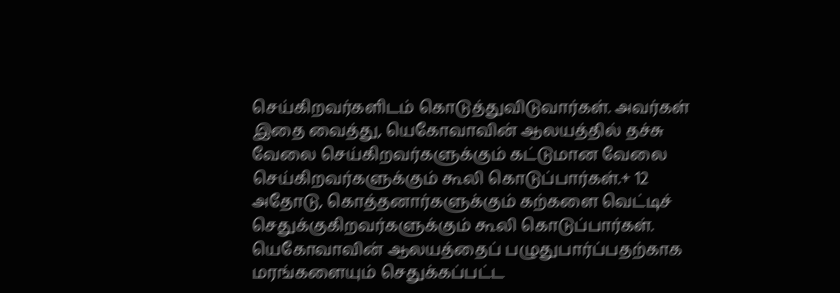செய்கிறவர்களிடம் கொடுத்துவிடுவார்கள். அவர்கள் இதை வைத்து, யெகோவாவின் ஆலயத்தில் தச்சு வேலை செய்கிறவர்களுக்கும் கட்டுமான வேலை செய்கிறவர்களுக்கும் கூலி கொடுப்பார்கள்.+ 12 அதோடு, கொத்தனார்களுக்கும் கற்களை வெட்டிச் செதுக்குகிறவர்களுக்கும் கூலி கொடுப்பார்கள். யெகோவாவின் ஆலயத்தைப் பழுதுபார்ப்பதற்காக மரங்களையும் செதுக்கப்பட்ட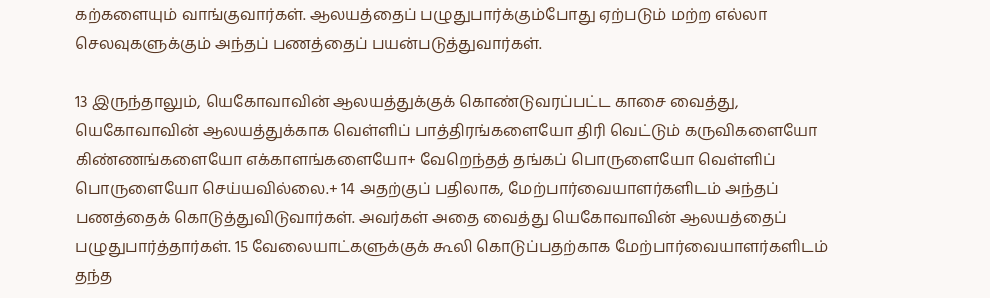கற்களையும் வாங்குவார்கள். ஆலயத்தைப் பழுதுபார்க்கும்போது ஏற்படும் மற்ற எல்லா செலவுகளுக்கும் அந்தப் பணத்தைப் பயன்படுத்துவார்கள்.

13 இருந்தாலும், யெகோவாவின் ஆலயத்துக்குக் கொண்டுவரப்பட்ட காசை வைத்து, யெகோவாவின் ஆலயத்துக்காக வெள்ளிப் பாத்திரங்களையோ திரி வெட்டும் கருவிகளையோ கிண்ணங்களையோ எக்காளங்களையோ+ வேறெந்தத் தங்கப் பொருளையோ வெள்ளிப் பொருளையோ செய்யவில்லை.+ 14 அதற்குப் பதிலாக, மேற்பார்வையாளர்களிடம் அந்தப் பணத்தைக் கொடுத்துவிடுவார்கள். அவர்கள் அதை வைத்து யெகோவாவின் ஆலயத்தைப் பழுதுபார்த்தார்கள். 15 வேலையாட்களுக்குக் கூலி கொடுப்பதற்காக மேற்பார்வையாளர்களிடம் தந்த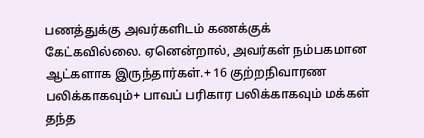பணத்துக்கு அவர்களிடம் கணக்குக் கேட்கவில்லை. ஏனென்றால், அவர்கள் நம்பகமான ஆட்களாக இருந்தார்கள்.+ 16 குற்றநிவாரண பலிக்காகவும்+ பாவப் பரிகார பலிக்காகவும் மக்கள் தந்த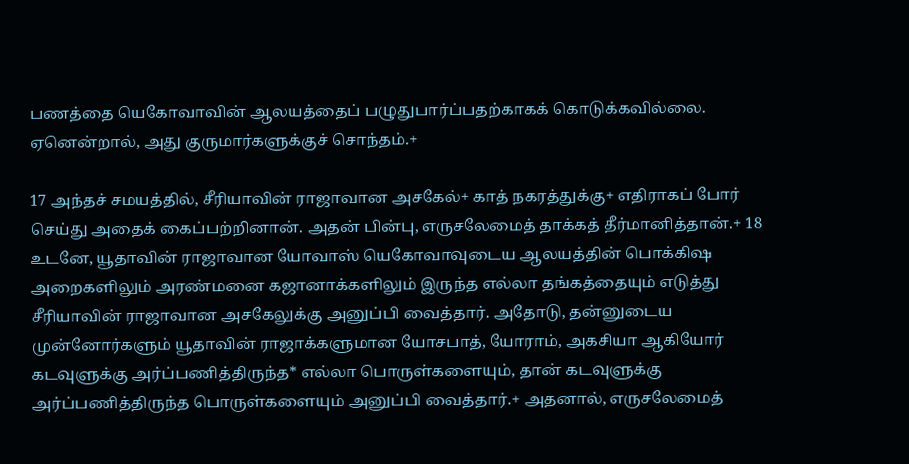பணத்தை யெகோவாவின் ஆலயத்தைப் பழுதுபார்ப்பதற்காகக் கொடுக்கவில்லை. ஏனென்றால், அது குருமார்களுக்குச் சொந்தம்.+

17 அந்தச் சமயத்தில், சீரியாவின் ராஜாவான அசகேல்+ காத் நகரத்துக்கு+ எதிராகப் போர் செய்து அதைக் கைப்பற்றினான். அதன் பின்பு, எருசலேமைத் தாக்கத் தீர்மானித்தான்.+ 18 உடனே, யூதாவின் ராஜாவான யோவாஸ் யெகோவாவுடைய ஆலயத்தின் பொக்கிஷ அறைகளிலும் அரண்மனை கஜானாக்களிலும் இருந்த எல்லா தங்கத்தையும் எடுத்து சீரியாவின் ராஜாவான அசகேலுக்கு அனுப்பி வைத்தார். அதோடு, தன்னுடைய முன்னோர்களும் யூதாவின் ராஜாக்களுமான யோசபாத், யோராம், அகசியா ஆகியோர் கடவுளுக்கு அர்ப்பணித்திருந்த* எல்லா பொருள்களையும், தான் கடவுளுக்கு அர்ப்பணித்திருந்த பொருள்களையும் அனுப்பி வைத்தார்.+ அதனால், எருசலேமைத்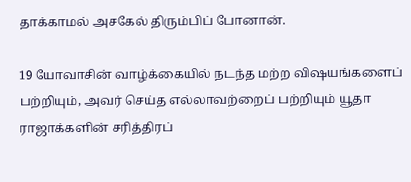தாக்காமல் அசகேல் திரும்பிப் போனான்.

19 யோவாசின் வாழ்க்கையில் நடந்த மற்ற விஷயங்களைப் பற்றியும், அவர் செய்த எல்லாவற்றைப் பற்றியும் யூதா ராஜாக்களின் சரித்திரப்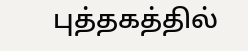புத்தகத்தில்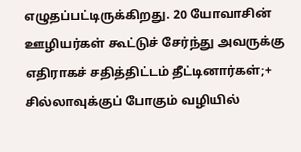எழுதப்பட்டிருக்கிறது. 20 யோவாசின் ஊழியர்கள் கூட்டுச் சேர்ந்து அவருக்கு எதிராகச் சதித்திட்டம் தீட்டினார்கள்;+ சில்லாவுக்குப் போகும் வழியில்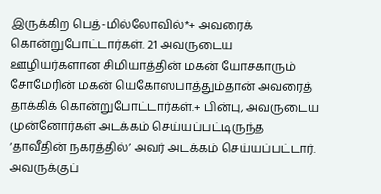இருக்கிற பெத்-மில்லோவில்*+ அவரைக் கொன்றுபோட்டார்கள். 21 அவருடைய ஊழியர்களான சிமியாத்தின் மகன் யோசகாரும் சோமேரின் மகன் யெகோஸபாத்தும்தான் அவரைத் தாக்கிக் கொன்றுபோட்டார்கள்.+ பின்பு, அவருடைய முன்னோர்கள் அடக்கம் செய்யப்பட்டிருந்த ‘தாவீதின் நகரத்தில்’ அவர் அடக்கம் செய்யப்பட்டார். அவருக்குப்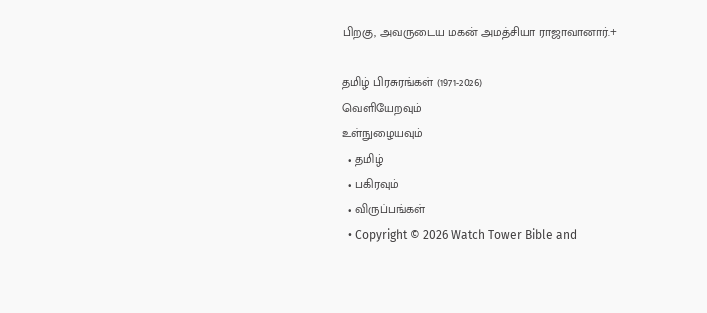பிறகு, அவருடைய மகன் அமத்சியா ராஜாவானார்.+

தமிழ் பிரசுரங்கள் (1971-2026)
வெளியேறவும்
உள்நுழையவும்
  • தமிழ்
  • பகிரவும்
  • விருப்பங்கள்
  • Copyright © 2026 Watch Tower Bible and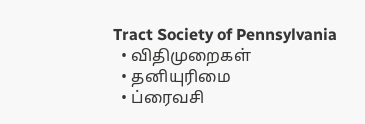Tract Society of Pennsylvania
  • விதிமுறைகள்
  • தனியுரிமை
  • ப்ரைவசி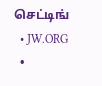செட்டிங்
  • JW.ORG
  •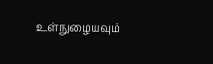உள்நுழையவும்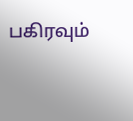பகிரவும்